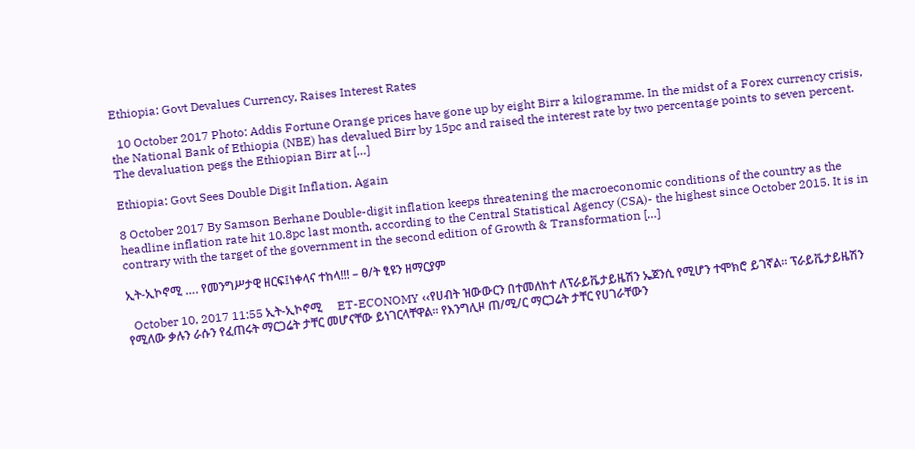Ethiopia: Govt Devalues Currency, Raises Interest Rates

  10 October 2017 Photo: Addis Fortune Orange prices have gone up by eight Birr a kilogramme. In the midst of a Forex currency crisis, the National Bank of Ethiopia (NBE) has devalued Birr by 15pc and raised the interest rate by two percentage points to seven percent. The devaluation pegs the Ethiopian Birr at […]

Ethiopia: Govt Sees Double Digit Inflation, Again

8 October 2017 By Samson Berhane Double-digit inflation keeps threatening the macroeconomic conditions of the country as the headline inflation rate hit 10.8pc last month, according to the Central Statistical Agency (CSA)- the highest since October 2015. It is in contrary with the target of the government in the second edition of Growth & Transformation […]

ኢት-ኢኮኖሚ …. የመንግሥታዊ ዘርፍ፤ነቀላና ተከላ!!! – ፀ/ት ፂዩን ዘማርያም

  October 10, 2017 11:55 ኢት-ኢኮኖሚ     ET-ECONOMY ‹‹የሀብት ዝውውርን በተመለከተ ለፕራይቬታይዜሽን ኤጀንሲ የሚሆን ተሞክሮ ይገኛል፡፡ ፕራይቬታይዜሽን የሚለው ቃሉን ራሱን የፈጠሩት ማርጋሬት ታቸር መሆናቸው ይነገርላቸዋል፡፡ የእንግሊዞ ጠ/ሚ/ር ማርጋሬት ታቸር የሀገራቸውን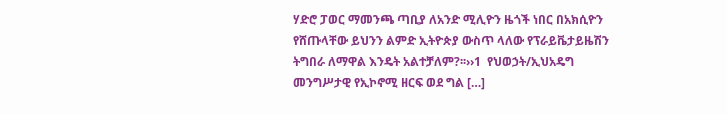ሃድሮ ፓወር ማመንጫ ጣቢያ ለአንድ ሚሊዮን ዜጎች ነበር በአክሲዮን የሸጡላቸው ይህንን ልምድ ኢትዮጵያ ውስጥ ላለው የፕራይቬታይዜሽን ትግበራ ለማዋል እንዴት አልተቻለም?፡፡››1  የህወኃት/ኢህአዴግ መንግሥታዊ የኢኮኖሚ ዘርፍ ወደ ግል […]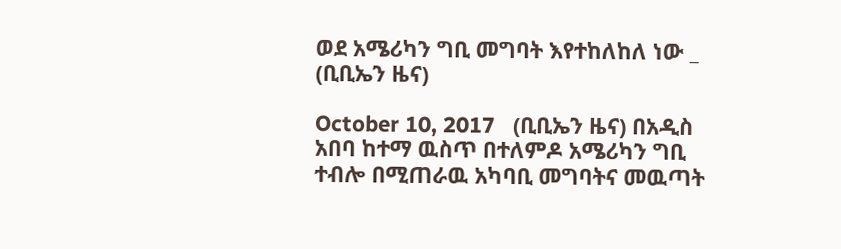ወደ አሜሪካን ግቢ መግባት እየተከለከለ ነው _ (ቢቢኤን ዜና)

October 10, 2017   (ቢቢኤን ዜና) በአዲስ አበባ ከተማ ዉስጥ በተለምዶ አሜሪካን ግቢ ተብሎ በሚጠራዉ አካባቢ መግባትና መዉጣት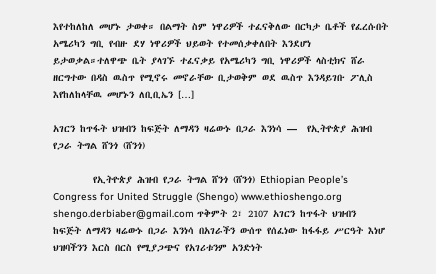እየተከለከለ መሆኑ ታወቀ። በልማት ስም ነዋሪዎች ተፈናቅለው በርካታ ቤቶች የፈረሱበት አሜሪካን ግቢ የብዙ ደሃ ነዋሪዎች ህይወት የተመሰቃቀለበት እንደሆነ ይታወቃል።ተለዋጭ ቤት ያላገኙ ተፈናቃይ የአሜሪካን ግቢ ነዋሪዎች ላስቲክና ሸራ ዘርግተው በዳስ ዉስጥ የሚኖሩ መኖራቸው ቢታወቅም ወደ ዉስጥ እንዳይገቡ ፖሊስ እየከለከላቸዉ መሆኑን ለቢቢኤን […]

አገርን ከጥፋት ህዝብን ከፍጅት ለማዳን ዛሬውኑ በጋራ እንነሳ —  የኢትዮጵያ ሕዝብ የጋራ ትግል ሸንጎ (ሸንጎ)

        የኢትዮጵያ ሕዝብ የጋራ ትግል ሸንጎ (ሸንጎ) Ethiopian People’s Congress for United Struggle (Shengo) www.ethioshengo.org shengo.derbiaber@gmail.com ጥቅምት 2፣ 2107 አገርን ከጥፋት ህዝብን ከፍጅት ለማዳን ዛሬውኑ በጋራ እንነሳ በአገራችን ውሰጥ የሰፈነው ከፋፋይ ሥርዓት እነሆ ህዝባችንን እርስ በርስ የሚያጋጭና የአገሪቱንም አንድነት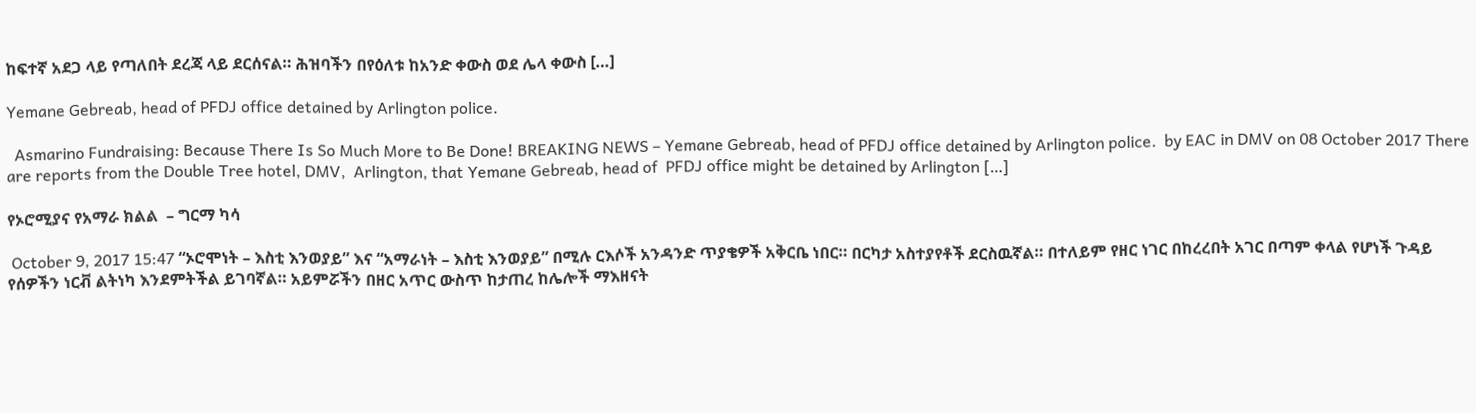ከፍተኛ አደጋ ላይ የጣለበት ደረጃ ላይ ደርሰናል። ሕዝባችን በየዕለቱ ከአንድ ቀውስ ወደ ሌላ ቀውስ […]

Yemane Gebreab, head of PFDJ office detained by Arlington police.

  Asmarino Fundraising: Because There Is So Much More to Be Done! BREAKING NEWS – Yemane Gebreab, head of PFDJ office detained by Arlington police.  by EAC in DMV on 08 October 2017 There are reports from the Double Tree hotel, DMV,  Arlington, that Yemane Gebreab, head of  PFDJ office might be detained by Arlington […]

የኦሮሚያና የአማራ ክልል  – ግርማ ካሳ

 October 9, 2017 15:47 “ኦሮሞነት – እስቲ እንወያይ” እና “አማራነት – እስቲ እንወያይ” በሚሉ ርእሶች አንዳንድ ጥያቄዎች አቅርቤ ነበር። በርካታ አስተያየቶች ደርስዉኛል። በተለይም የዘር ነገር በከረረበት አገር በጣም ቀላል የሆነች ጉዳይ የሰዎችን ነርቭ ልትነካ እንደምትችል ይገባኛል። አይምሯችን በዘር አጥር ውስጥ ከታጠረ ከሌሎች ማእዘናት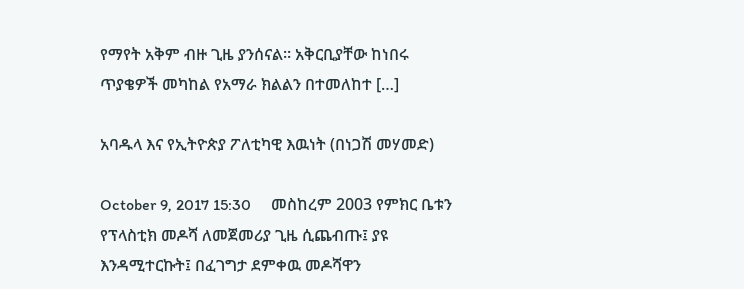የማየት አቅም ብዙ ጊዜ ያንሰናል። አቅርቢያቸው ከነበሩ ጥያቄዎች መካከል የአማራ ክልልን በተመለከተ […]

አባዱላ እና የኢትዮጵያ ፖለቲካዊ እዉነት (በነጋሽ መሃመድ)

October 9, 2017 15:30     መስከረም 2003 የምክር ቤቱን የፕላስቲክ መዶሻ ለመጀመሪያ ጊዜ ሲጨብጡ፤ ያዩ እንዳሚተርኩት፤ በፈገግታ ደምቀዉ መዶሻዋን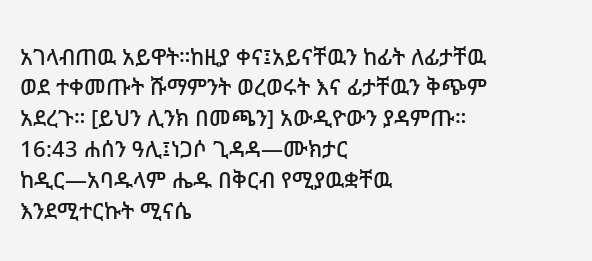አገላብጠዉ አይዋት።ከዚያ ቀና፤አይናቸዉን ከፊት ለፊታቸዉ ወደ ተቀመጡት ሹማምንት ወረወሩት እና ፊታቸዉን ቅጭም አደረጉ። [ይህን ሊንክ በመጫን] አውዲዮውን ያዳምጡ። 16:43 ሐሰን ዓሊ፤ነጋሶ ጊዳዳ—ሙክታር ከዲር—አባዱላም ሔዱ በቅርብ የሚያዉቋቸዉ እንደሚተርኩት ሚናሴ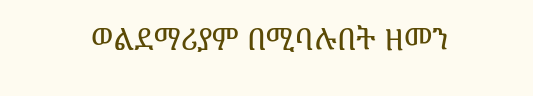ወልደማሪያም በሚባሉበት ዘመን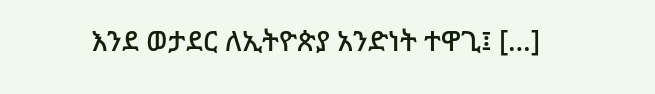እንደ ወታደር ለኢትዮጵያ አንድነት ተዋጊ፤ […]